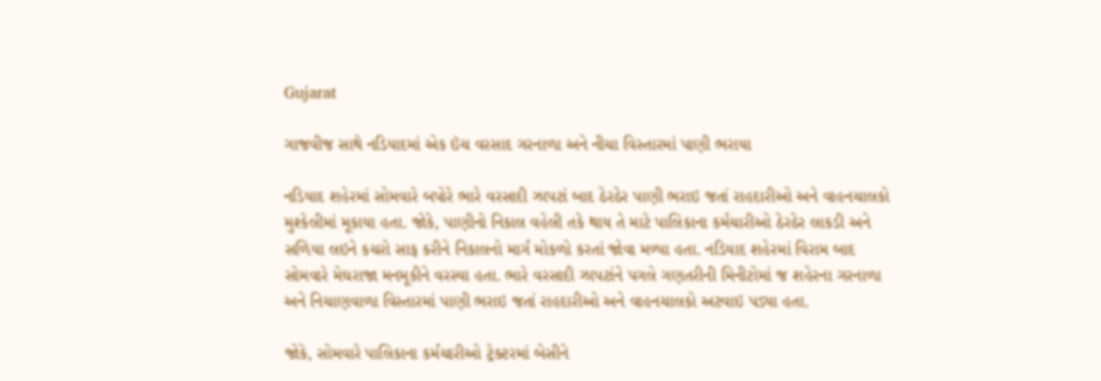Gujarat

ગાજવીજ સાથે નડિયાદમાં એક ઇંચ વરસાદ ગરનાળા અને નીચા વિસ્તારમાં પાણી ભરાયા

નડિયાદ શહેરમાં સોમવારે બપોરે ભારે વરસાદી ઝાપટાં બાદ ઠેરઠેર પાણી ભરાઇ જતાં રાહદારીઓ અને વાહનચાલકો મુશ્કેલીમાં મૂકાયા હતા. જોકે, પાણીનો નિકાલ વહેલી તકે થાય તે માટે પાલિકાના કર્મચારીઓ ઠેરઠેર લાકડી અને સળિયા લઇને કચરો સાફ કરીને નિકાલનો માર્ગ મોકળો કરતાં જોવા મળ્યા હતા. નડિયાદ શહેરમાં વિરામ બાદ સોમવારે મેઘરાજા મનમૂકીને વરસ્યા હતા. ભારે વરસાદી ઝાપટાંને પગલે ગણતરીની મિનીટોમાં જ શહેરના ગરનાળા અને નિચાણવાળા વિસ્તારમાં પાણી ભરાઇ જતાં રાહદારીઓ અને વાહનચાલકો અટવાઇ પડ્યા હતા.

જોકે, સોમવારે પાલિકાના કર્મચારીઓ ટ્રેક્ટરમાં બેસીને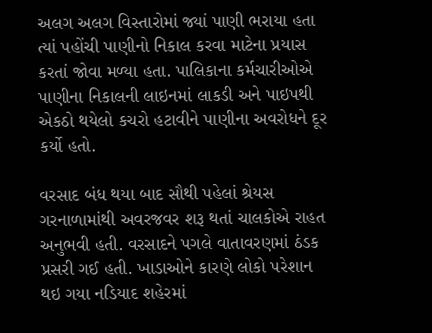અલગ અલગ વિસ્તારોમાં જ્યાં પાણી ભરાયા હતા ત્યાં પહોંચી પાણીનો નિકાલ કરવા માટેના પ્રયાસ કરતાં જોવા મળ્યા હતા. પાલિકાના કર્મચારીઓએ પાણીના નિકાલની લાઇનમાં લાકડી અને પાઇપથી એકઠો થયેલો કચરો હટાવીને પાણીના અવરોધને દૂર કર્યો હતો.

વરસાદ બંધ થયા બાદ સૌથી પહેલાં શ્રેયસ ગરનાળામાંથી અવરજવર શરૂ થતાં ચાલકોએ રાહત અનુભવી હતી. વરસાદને પગલે વાતાવરણમાં ઠંડક પ્રસરી ગઈ હતી. ખાડાઓને કારણે લોકો પરેશાન થઇ ગયા નડિયાદ શહેરમાં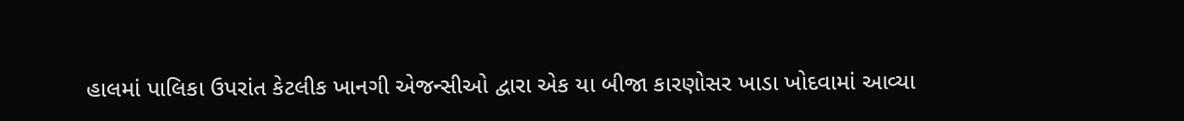હાલમાં પાલિકા ઉપરાંત કેટલીક ખાનગી એજન્સીઓ દ્વારા એક યા બીજા કારણોસર ખાડા ખોદવામાં આવ્યા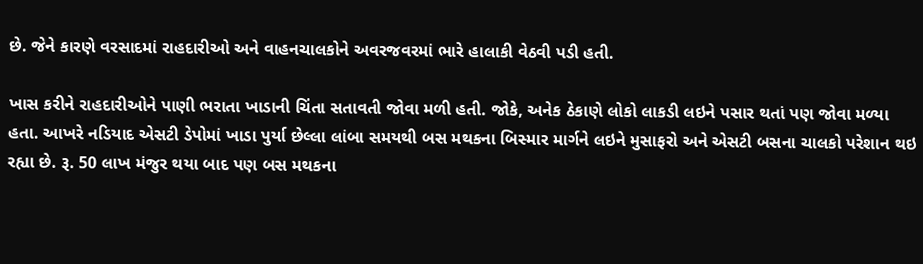છે. જેને કારણે વરસાદમાં રાહદારીઓ અને વાહનચાલકોને અવરજવરમાં ભારે હાલાકી વેઠવી પડી હતી.

ખાસ કરીને રાહદારીઓને પાણી ભરાતા ખાડાની ચિંતા સતાવતી જોવા મળી હતી. જોકે, અનેક ઠેકાણે લોકો લાકડી લઇને પસાર થતાં પણ જોવા મળ્યા હતા. આખરે નડિયાદ એસટી ડેપોમાં ખાડા પુર્યા છેલ્લા લાંબા સમયથી બસ મથકના બિસ્માર માર્ગને લઇને મુસાફરો અને એસટી બસના ચાલકો પરેશાન થઇ રહ્યા છે. રૂ. 50 લાખ મંજુર થયા બાદ પણ બસ મથકના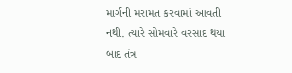માર્ગની મરામત કરવામાં આવતી નથી. ત્યારે સોમવારે વરસાદ થયા બાદ તંત્ર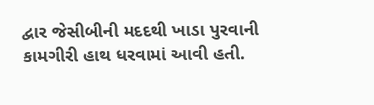દ્વાર જેસીબીની મદદથી ખાડા પુરવાની કામગીરી હાથ ધરવામાં આવી હતી.